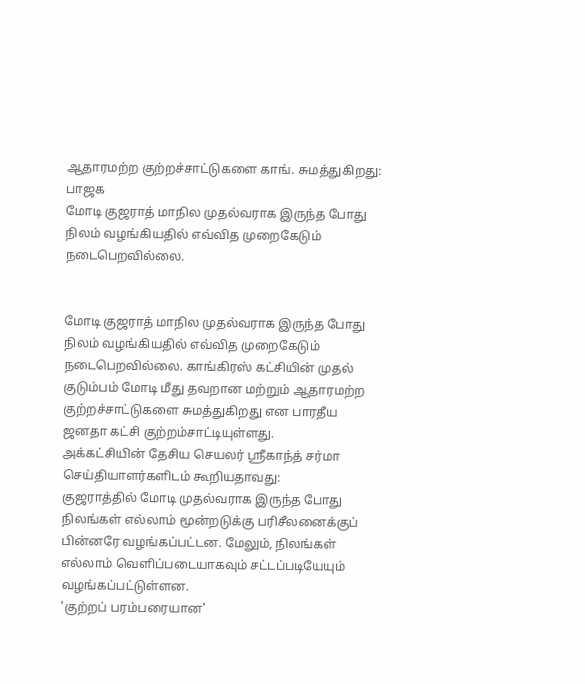ஆதாரமற்ற குற்றச்சாட்டுகளை காங். சுமத்துகிறது: பாஜக
மோடி குஜராத் மாநில முதல்வராக இருந்த போது நிலம் வழங்கியதில் எவ்வித முறைகேடும் நடைபெறவில்லை.


மோடி குஜராத் மாநில முதல்வராக இருந்த போது நிலம் வழங்கியதில் எவ்வித முறைகேடும் நடைபெறவில்லை. காங்கிரஸ் கட்சியின் முதல் குடும்பம் மோடி மீது தவறான மற்றும் ஆதாரமற்ற குற்றச்சாட்டுகளை சுமத்துகிறது என பாரதீய ஜனதா கட்சி குற்றம்சாட்டியுள்ளது.
அக்கட்சியின் தேசிய செயலர் ஸ்ரீகாந்த் சர்மா செய்தியாளர்களிடம் கூறியதாவது:
குஜராத்தில் மோடி முதல்வராக இருந்த போது நிலங்கள் எல்லாம் மூன்றடுக்கு பரிசீலனைக்குப் பின்னரே வழங்கப்பட்டன. மேலும், நிலங்கள் எல்லாம் வெளிப்படையாகவும் சட்டப்படியேயும் வழங்கப்பட்டுள்ளன.
'குற்றப் பரம்பரையான'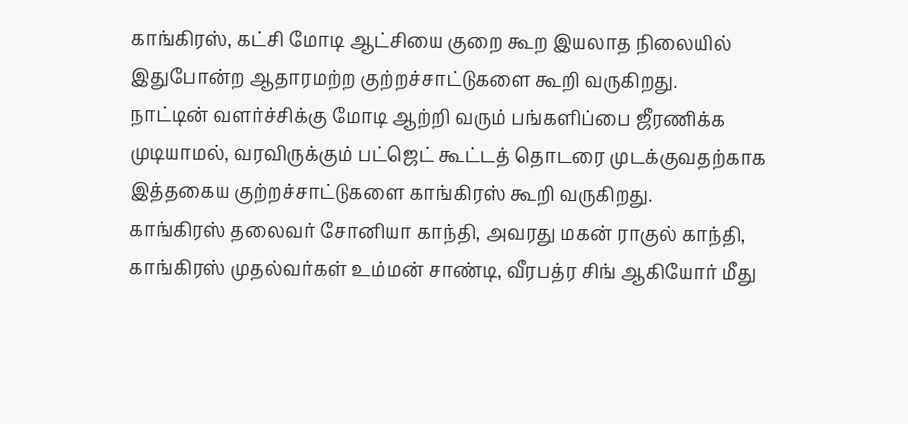காங்கிரஸ், கட்சி மோடி ஆட்சியை குறை கூற இயலாத நிலையில் இதுபோன்ற ஆதாரமற்ற குற்றச்சாட்டுகளை கூறி வருகிறது.
நாட்டின் வளர்ச்சிக்கு மோடி ஆற்றி வரும் பங்களிப்பை ஜீரணிக்க முடியாமல், வரவிருக்கும் பட்ஜெட் கூட்டத் தொடரை முடக்குவதற்காக இத்தகைய குற்றச்சாட்டுகளை காங்கிரஸ் கூறி வருகிறது.
காங்கிரஸ் தலைவர் சோனியா காந்தி, அவரது மகன் ராகுல் காந்தி, காங்கிரஸ் முதல்வர்கள் உம்மன் சாண்டி, வீரபத்ர சிங் ஆகியோர் மீது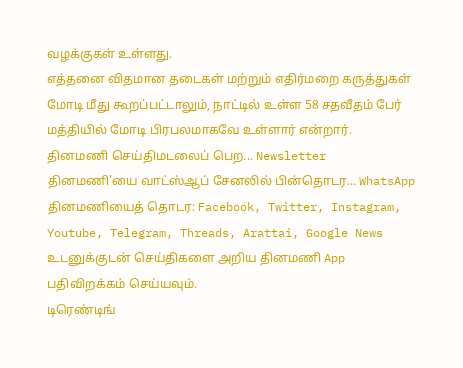வழக்குகள் உள்ளது.
எத்தனை விதமான தடைகள் மற்றும் எதிர்மறை கருத்துகள் மோடி மீது கூறப்பட்டாலும், நாட்டில் உள்ள 58 சதவீதம் பேர் மத்தியில் மோடி பிரபலமாகவே உள்ளார் என்றார்.
தினமணி செய்திமடலைப் பெற... Newsletter
தினமணி'யை வாட்ஸ்ஆப் சேனலில் பின்தொடர... WhatsApp
தினமணியைத் தொடர: Facebook, Twitter, Instagram, Youtube, Telegram, Threads, Arattai, Google News
உடனுக்குடன் செய்திகளை அறிய தினமணி App பதிவிறக்கம் செய்யவும்.
டிரெண்டிங்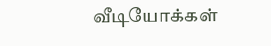வீடியோக்கள்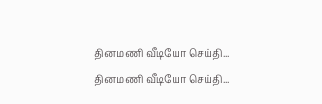தினமணி வீடியோ செய்தி...
தினமணி வீடியோ செய்தி...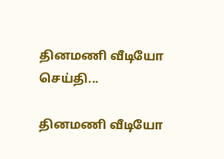தினமணி வீடியோ செய்தி...

தினமணி வீடியோ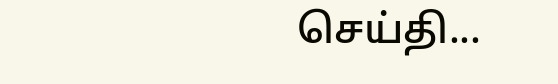செய்தி...